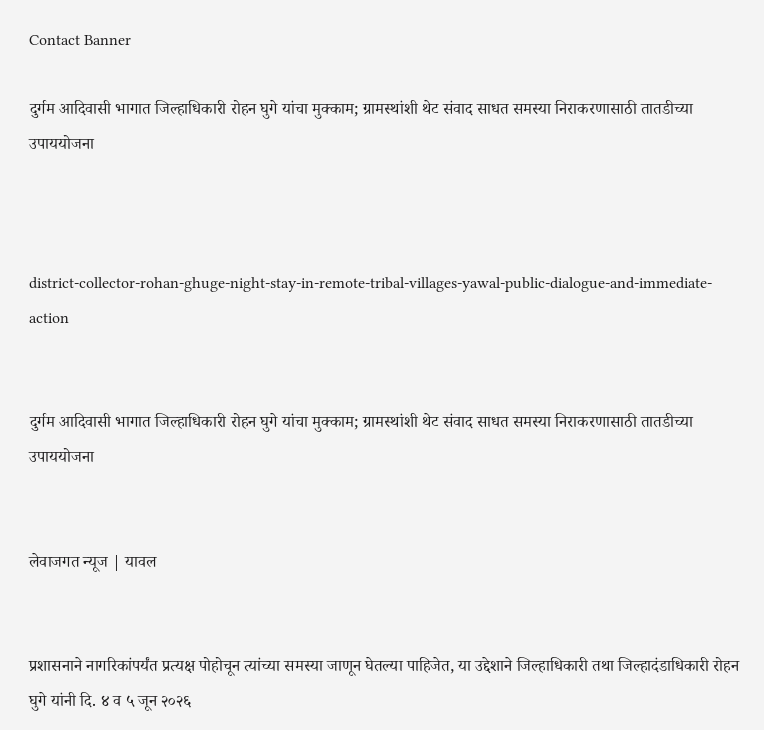Contact Banner

दुर्गम आदिवासी भागात जिल्हाधिकारी रोहन घुगे यांचा मुक्काम; ग्रामस्थांशी थेट संवाद साधत समस्या निराकरणासाठी तातडीच्या उपाययोजना



district-collector-rohan-ghuge-night-stay-in-remote-tribal-villages-yawal-public-dialogue-and-immediate-action


दुर्गम आदिवासी भागात जिल्हाधिकारी रोहन घुगे यांचा मुक्काम; ग्रामस्थांशी थेट संवाद साधत समस्या निराकरणासाठी तातडीच्या उपाययोजना


लेवाजगत न्यूज | यावल


प्रशासनाने नागरिकांपर्यंत प्रत्यक्ष पोहोचून त्यांच्या समस्या जाणून घेतल्या पाहिजेत, या उद्देशाने जिल्हाधिकारी तथा जिल्हादंडाधिकारी रोहन घुगे यांनी दि. ४ व ५ जून २०२६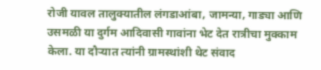रोजी यावल तालुक्यातील लंगडाआंबा, जामन्या, गाड्या आणि उसमळी या दुर्गम आदिवासी गावांना भेट देत रात्रीचा मुक्काम केला. या दौऱ्यात त्यांनी ग्रामस्थांशी थेट संवाद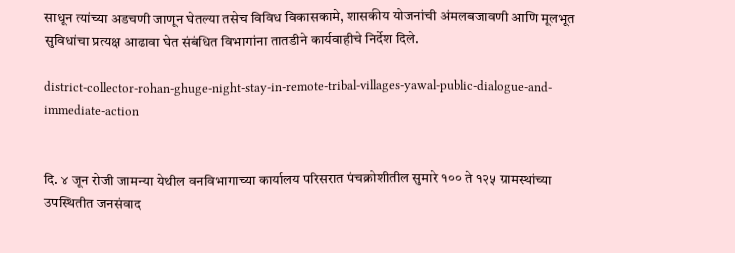साधून त्यांच्या अडचणी जाणून घेतल्या तसेच विविध विकासकामे, शासकीय योजनांची अंमलबजावणी आणि मूलभूत सुविधांचा प्रत्यक्ष आढावा घेत संबंधित विभागांना तातडीने कार्यवाहीचे निर्देश दिले.

district-collector-rohan-ghuge-night-stay-in-remote-tribal-villages-yawal-public-dialogue-and-immediate-action


दि. ४ जून रोजी जामन्या येथील वनविभागाच्या कार्यालय परिसरात पंचक्रोशीतील सुमारे १०० ते १२५ ग्रामस्थांच्या उपस्थितीत जनसंवाद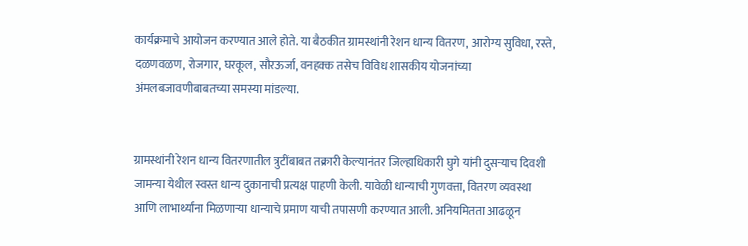कार्यक्रमाचे आयोजन करण्यात आले होते. या बैठकीत ग्रामस्थांनी रेशन धान्य वितरण, आरोग्य सुविधा, रस्ते, दळणवळण, रोजगार, घरकूल, सौरऊर्जा, वनहक्क तसेच विविध शासकीय योजनांच्या अंमलबजावणीबाबतच्या समस्या मांडल्या.


ग्रामस्थांनी रेशन धान्य वितरणातील त्रुटींबाबत तक्रारी केल्यानंतर जिल्हाधिकारी घुगे यांनी दुसऱ्याच दिवशी जामन्या येथील स्वस्त धान्य दुकानाची प्रत्यक्ष पाहणी केली. यावेळी धान्याची गुणवत्ता, वितरण व्यवस्था आणि लाभार्थ्यांना मिळणाऱ्या धान्याचे प्रमाण याची तपासणी करण्यात आली. अनियमितता आढळून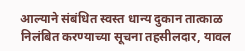आल्याने संबंधित स्वस्त धान्य दुकान तात्काळ निलंबित करण्याच्या सूचना तहसीलदार, यावल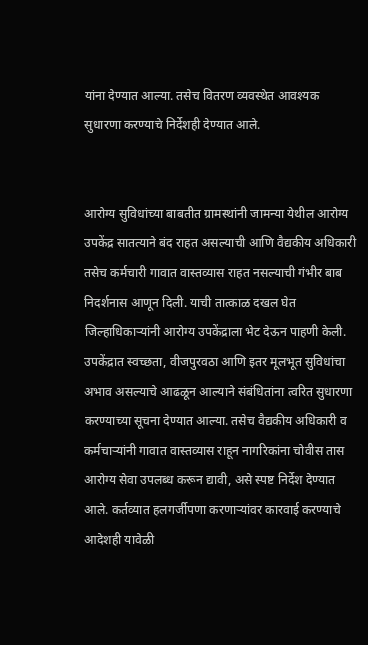यांना देण्यात आल्या. तसेच वितरण व्यवस्थेत आवश्यक सुधारणा करण्याचे निर्देशही देण्यात आले.


आरोग्य सुविधांच्या बाबतीत ग्रामस्थांनी जामन्या येथील आरोग्य उपकेंद्र सातत्याने बंद राहत असल्याची आणि वैद्यकीय अधिकारी तसेच कर्मचारी गावात वास्तव्यास राहत नसल्याची गंभीर बाब निदर्शनास आणून दिली. याची तात्काळ दखल घेत जिल्हाधिकाऱ्यांनी आरोग्य उपकेंद्राला भेट देऊन पाहणी केली. उपकेंद्रात स्वच्छता, वीजपुरवठा आणि इतर मूलभूत सुविधांचा अभाव असल्याचे आढळून आल्याने संबंधितांना त्वरित सुधारणा करण्याच्या सूचना देण्यात आल्या. तसेच वैद्यकीय अधिकारी व कर्मचाऱ्यांनी गावात वास्तव्यास राहून नागरिकांना चोवीस तास आरोग्य सेवा उपलब्ध करून द्यावी, असे स्पष्ट निर्देश देण्यात आले. कर्तव्यात हलगर्जीपणा करणाऱ्यांवर कारवाई करण्याचे आदेशही यावेळी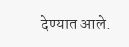देण्यात आले.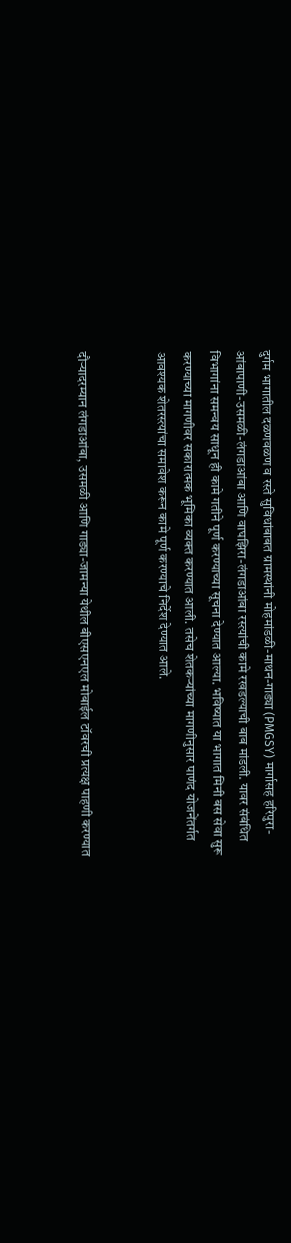दुर्गम भागातील दळणवळण व रस्ते सुविधांबाबत ग्रामस्थांनी मोहमांडळी-माथन-गाड्या (PMGSY) मार्गासह हरिपुरा-आंबापाणी-उसमळी-लंगडाआंबा आणि वाघझिरा-लंगडाआंबा रस्त्यांची कामे रखडल्याची बाब मांडली. यावर संबंधित विभागांना समन्वय साधून ही कामे गतीने पूर्ण करण्याच्या सूचना देण्यात आल्या. भविष्यात या भागात मिनी बस सेवा सुरू करण्याच्या मागणीवर सकारात्मक भूमिका व्यक्त करण्यात आली. तसेच शेतकऱ्यांच्या मागणीनुसार पाणंद योजनेंतर्गत आवश्यक शेतरस्त्यांचा समावेश करून कामे पूर्ण करण्याचे निर्देश देण्यात आले.


दौऱ्यादरम्यान लंगडाआंबा, उसमळी आणि गाड्या-जामन्या येथील बीएसएनएल मोबाईल टॉवरची प्रत्यक्ष पाहणी करण्यात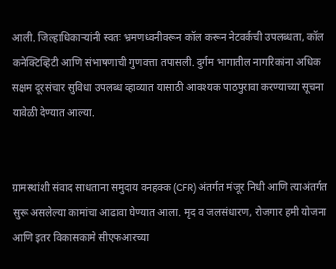आली. जिल्हाधिकाऱ्यांनी स्वतः भ्रमणध्वनीवरून कॉल करून नेटवर्कची उपलब्धता, कॉल कनेक्टिव्हिटी आणि संभाषणाची गुणवत्ता तपासली. दुर्गम भागातील नागरिकांना अधिक सक्षम दूरसंचार सुविधा उपलब्ध व्हाव्यात यासाठी आवश्यक पाठपुरावा करण्याच्या सूचना यावेळी देण्यात आल्या.


ग्रामस्थांशी संवाद साधताना समुदाय वनहक्क (CFR) अंतर्गत मंजूर निधी आणि त्याअंतर्गत सुरू असलेल्या कामांचा आढावा घेण्यात आला. मृद व जलसंधारण, रोजगार हमी योजना आणि इतर विकासकामे सीएफआरच्या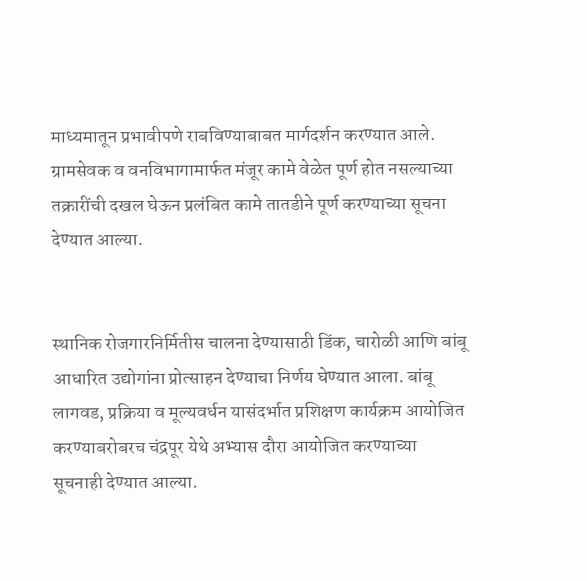माध्यमातून प्रभावीपणे राबविण्याबाबत मार्गदर्शन करण्यात आले. ग्रामसेवक व वनविभागामार्फत मंजूर कामे वेळेत पूर्ण होत नसल्याच्या तक्रारींची दखल घेऊन प्रलंबित कामे तातडीने पूर्ण करण्याच्या सूचना देण्यात आल्या.


स्थानिक रोजगारनिर्मितीस चालना देण्यासाठी डिंक, चारोळी आणि बांबू आधारित उद्योगांना प्रोत्साहन देण्याचा निर्णय घेण्यात आला. बांबू लागवड, प्रक्रिया व मूल्यवर्धन यासंदर्भात प्रशिक्षण कार्यक्रम आयोजित करण्याबरोबरच चंद्रपूर येथे अभ्यास दौरा आयोजित करण्याच्या सूचनाही देण्यात आल्या.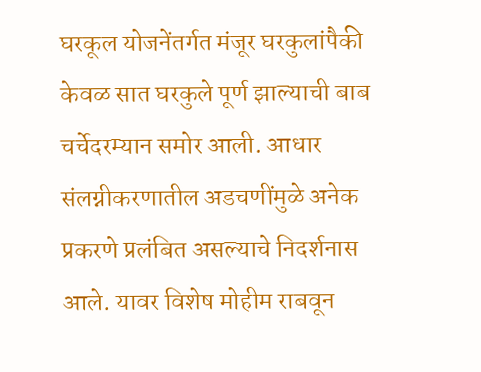घरकूल योजनेंतर्गत मंजूर घरकुलांपैकी केवळ सात घरकुले पूर्ण झाल्याची बाब चर्चेदरम्यान समोर आली. आधार संलग्नीकरणातील अडचणींमुळे अनेक प्रकरणे प्रलंबित असल्याचे निदर्शनास आले. यावर विशेष मोहीम राबवून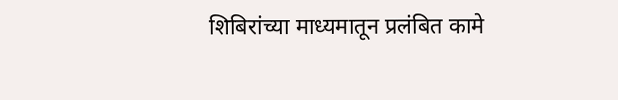शिबिरांच्या माध्यमातून प्रलंबित कामे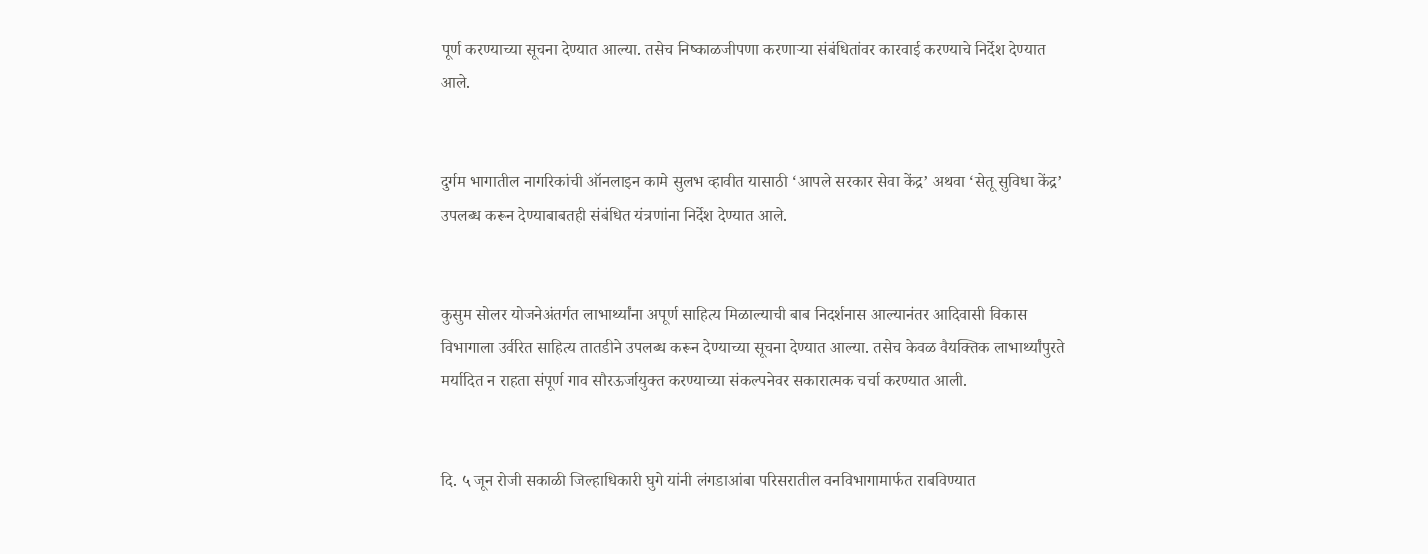पूर्ण करण्याच्या सूचना देण्यात आल्या. तसेच निष्काळजीपणा करणाऱ्या संबंधितांवर कारवाई करण्याचे निर्देश देण्यात आले.


दुर्गम भागातील नागरिकांची ऑनलाइन कामे सुलभ व्हावीत यासाठी ‘आपले सरकार सेवा केंद्र’ अथवा ‘सेतू सुविधा केंद्र’ उपलब्ध करून देण्याबाबतही संबंधित यंत्रणांना निर्देश देण्यात आले.


कुसुम सोलर योजनेअंतर्गत लाभार्थ्यांना अपूर्ण साहित्य मिळाल्याची बाब निदर्शनास आल्यानंतर आदिवासी विकास विभागाला उर्वरित साहित्य तातडीने उपलब्ध करून देण्याच्या सूचना देण्यात आल्या. तसेच केवळ वैयक्तिक लाभार्थ्यांपुरते मर्यादित न राहता संपूर्ण गाव सौरऊर्जायुक्त करण्याच्या संकल्पनेवर सकारात्मक चर्चा करण्यात आली.


दि. ५ जून रोजी सकाळी जिल्हाधिकारी घुगे यांनी लंगडाआंबा परिसरातील वनविभागामार्फत राबविण्यात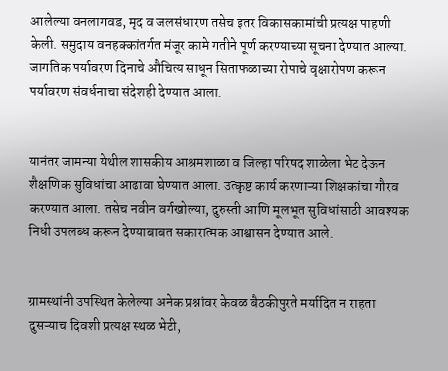आलेल्या वनलागवड, मृद व जलसंधारण तसेच इतर विकासकामांची प्रत्यक्ष पाहणी केली. समुदाय वनहक्कांतर्गत मंजूर कामे गतीने पूर्ण करण्याच्या सूचना देण्यात आल्या. जागतिक पर्यावरण दिनाचे औचित्य साधून सिताफळाच्या रोपाचे वृक्षारोपण करून पर्यावरण संवर्धनाचा संदेशही देण्यात आला.


यानंतर जामन्या येथील शासकीय आश्रमशाळा व जिल्हा परिषद शाळेला भेट देऊन शैक्षणिक सुविधांचा आढावा घेण्यात आला. उत्कृष्ट कार्य करणाऱ्या शिक्षकांचा गौरव करण्यात आला. तसेच नवीन वर्गखोल्या, दुरुस्ती आणि मूलभूत सुविधांसाठी आवश्यक निधी उपलब्ध करून देण्याबाबत सकारात्मक आश्वासन देण्यात आले.


ग्रामस्थांनी उपस्थित केलेल्या अनेक प्रश्नांवर केवळ बैठकीपुरते मर्यादित न राहता दुसऱ्याच दिवशी प्रत्यक्ष स्थळ भेटी,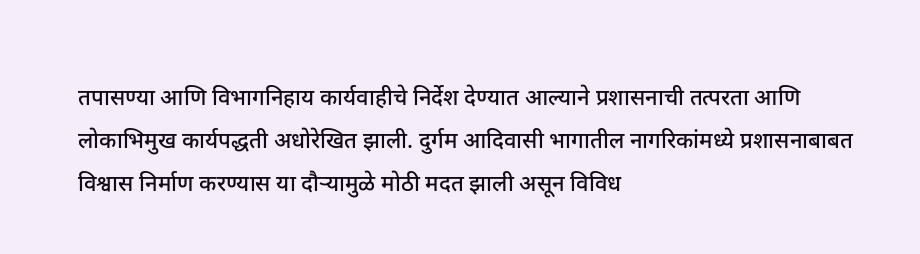तपासण्या आणि विभागनिहाय कार्यवाहीचे निर्देश देण्यात आल्याने प्रशासनाची तत्परता आणि लोकाभिमुख कार्यपद्धती अधोरेखित झाली. दुर्गम आदिवासी भागातील नागरिकांमध्ये प्रशासनाबाबत विश्वास निर्माण करण्यास या दौऱ्यामुळे मोठी मदत झाली असून विविध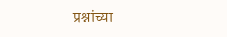प्रश्नांच्या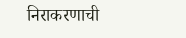निराकरणाची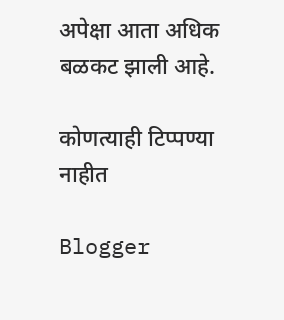अपेक्षा आता अधिक बळकट झाली आहे.

कोणत्याही टिप्पण्‍या नाहीत

Blogger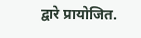द्वारे प्रायोजित.